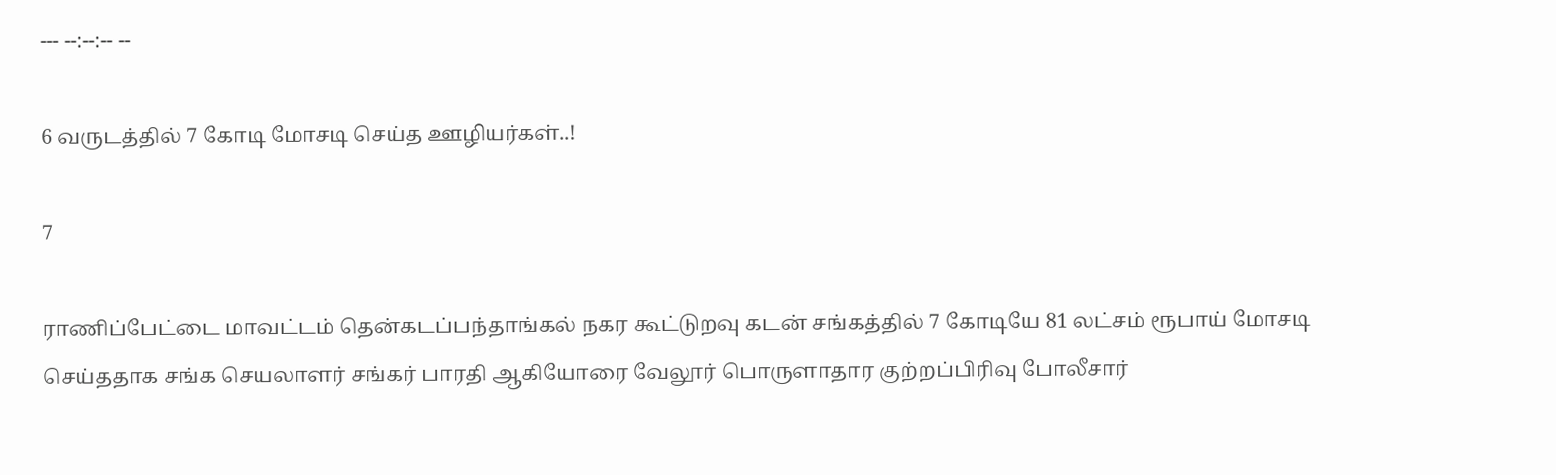--- --:--:-- --

6 வருடத்தில் 7 கோடி மோசடி செய்த ஊழியர்கள்..!

7

ராணிப்பேட்டை மாவட்டம் தென்கடப்பந்தாங்கல் நகர கூட்டுறவு கடன் சங்கத்தில் 7 கோடியே 81 லட்சம் ரூபாய் மோசடி செய்ததாக சங்க செயலாளர் சங்கர் பாரதி ஆகியோரை வேலூர் பொருளாதார குற்றப்பிரிவு போலீசார்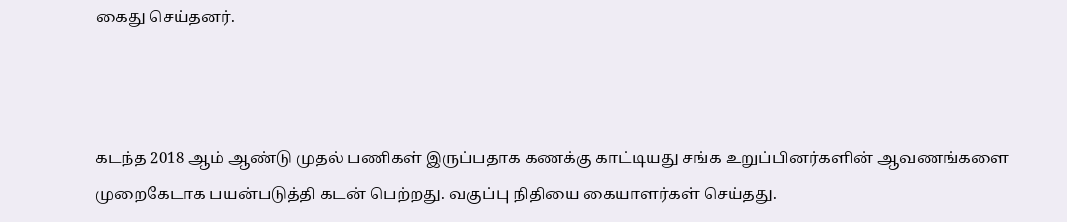கைது செய்தனர்.



கடந்த 2018 ஆம் ஆண்டு முதல் பணிகள் இருப்பதாக கணக்கு காட்டியது சங்க உறுப்பினர்களின் ஆவணங்களை முறைகேடாக பயன்படுத்தி கடன் பெற்றது. வகுப்பு நிதியை கையாளர்கள் செய்தது.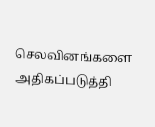செலவினங்களை அதிகப்படுத்தி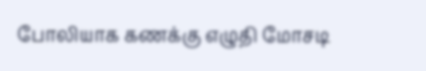போலியாக கணக்கு எழுதி மோசடி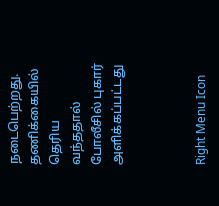நடைபெற்றது. தணிக்கையில் தெரிய வந்ததால் போலீசில் புகார் அளிக்கப்பட்டது



Right Menu Icon